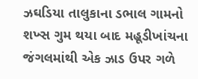ઝઘડિયા તાલુકાના ડભાલ ગામનો શખ્સ ગુમ થયા બાદ મહૂડીખાંચના જંગલમાંથી એક ઝાડ ઉપર ગળે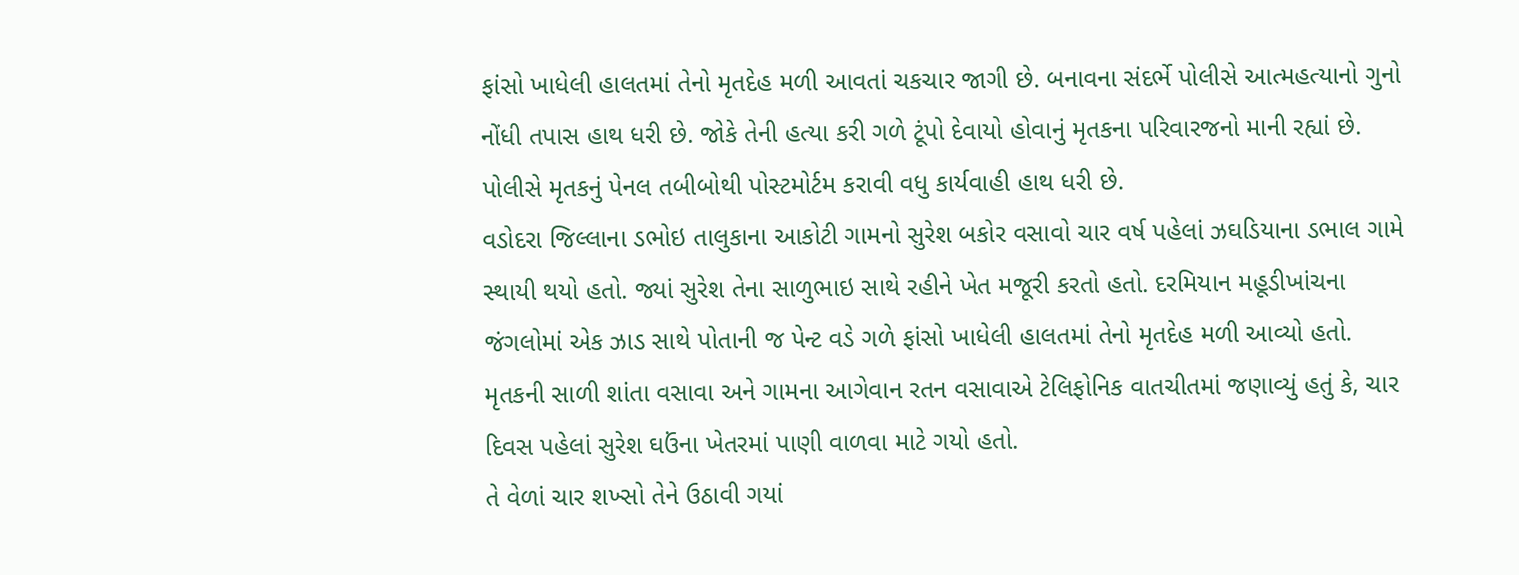ફાંસો ખાધેલી હાલતમાં તેનો મૃતદેહ મળી આવતાં ચકચાર જાગી છે. બનાવના સંદર્ભે પોલીસે આત્મહત્યાનો ગુનો નોંધી તપાસ હાથ ધરી છે. જોકે તેની હત્યા કરી ગળે ટૂંપો દેવાયો હોવાનું મૃતકના પરિવારજનો માની રહ્યાં છે. પોલીસે મૃતકનું પેનલ તબીબોથી પોસ્ટમોર્ટમ કરાવી વધુ કાર્યવાહી હાથ ધરી છે.
વડોદરા જિલ્લાના ડભોઇ તાલુકાના આકોટી ગામનો સુરેશ બકોર વસાવો ચાર વર્ષ પહેલાં ઝઘડિયાના ડભાલ ગામે સ્થાયી થયો હતો. જ્યાં સુરેશ તેના સાળુભાઇ સાથે રહીને ખેત મજૂરી કરતો હતો. દરમિયાન મહૂડીખાંચના જંગલોમાં એક ઝાડ સાથે પોતાની જ પેન્ટ વડે ગળે ફાંસો ખાધેલી હાલતમાં તેનો મૃતદેહ મળી આવ્યો હતો. મૃતકની સાળી શાંતા વસાવા અને ગામના આગેવાન રતન વસાવાએ ટેલિફોનિક વાતચીતમાં જણાવ્યું હતું કે, ચાર દિવસ પહેલાં સુરેશ ઘઉંના ખેતરમાં પાણી વાળવા માટે ગયો હતો.
તે વેળાં ચાર શખ્સો તેને ઉઠાવી ગયાં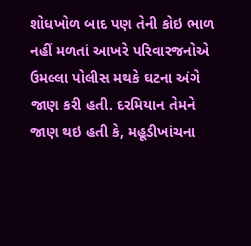શોધખોળ બાદ પણ તેની કોઇ ભાળ નહીં મળતાં આખરે પરિવારજનોએ ઉમલ્લા પોલીસ મથકે ઘટના અંગે જાણ કરી હતી. દરમિયાન તેમને જાણ થઇ હતી કે, મહૂડીખાંચના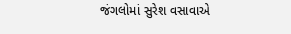જંગલોમાં સુરેશ વસાવાએ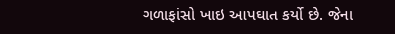ગળાફાંસો ખાઇ આપઘાત કર્યો છે. જેના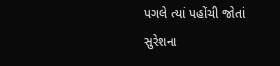પગલે ત્યાં પહોંચી જોતાં સુરેશના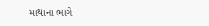માથાના ભાગે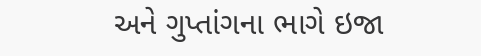અને ગુપ્તાંગના ભાગે ઇજા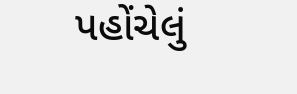પહોંચેલું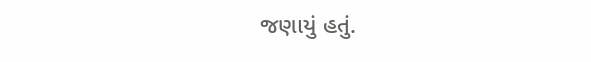જણાયું હતું.